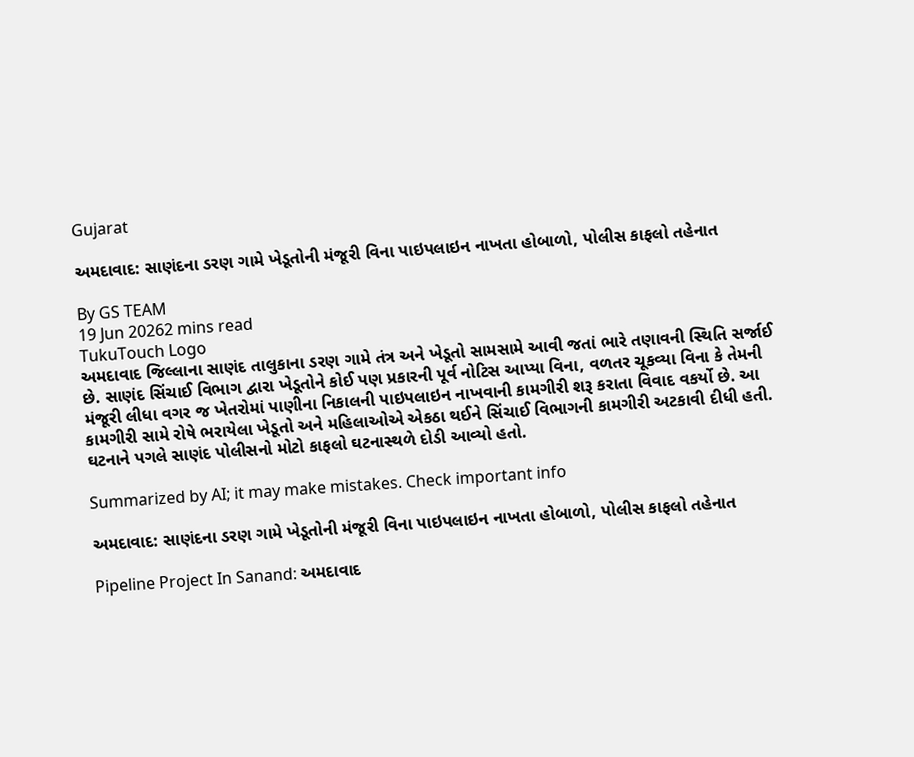Gujarat

અમદાવાદ: સાણંદના ડરણ ગામે ખેડૂતોની મંજૂરી વિના પાઇપલાઇન નાખતા હોબાળો, પોલીસ કાફલો તહેનાત

By GS TEAM
19 Jun 20262 mins read
TukuTouch Logo
અમદાવાદ જિલ્લાના સાણંદ તાલુકાના ડરણ ગામે તંત્ર અને ખેડૂતો સામસામે આવી જતાં ભારે તણાવની સ્થિતિ સર્જાઈ છે. સાણંદ સિંચાઈ વિભાગ દ્વારા ખેડૂતોને કોઈ પણ પ્રકારની પૂર્વ નોટિસ આપ્યા વિના, વળતર ચૂકવ્યા વિના કે તેમની મંજૂરી લીધા વગર જ ખેતરોમાં પાણીના નિકાલની પાઇપલાઇન નાખવાની કામગીરી શરૂ કરાતા વિવાદ વકર્યો છે. આ કામગીરી સામે રોષે ભરાયેલા ખેડૂતો અને મહિલાઓએ એકઠા થઈને સિંચાઈ વિભાગની કામગીરી અટકાવી દીધી હતી. ઘટનાને પગલે સાણંદ પોલીસનો મોટો કાફલો ઘટનાસ્થળે દોડી આવ્યો હતો.

Summarized by AI; it may make mistakes. Check important info

અમદાવાદ: સાણંદના ડરણ ગામે ખેડૂતોની મંજૂરી વિના પાઇપલાઇન નાખતા હોબાળો, પોલીસ કાફલો તહેનાત

Pipeline Project In Sanand: અમદાવાદ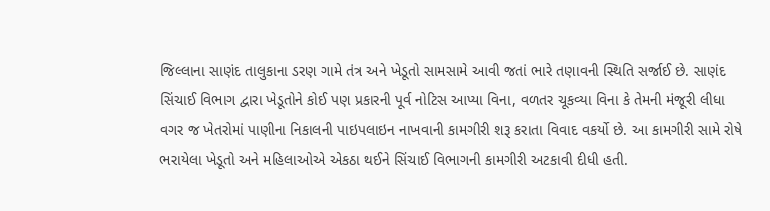જિલ્લાના સાણંદ તાલુકાના ડરણ ગામે તંત્ર અને ખેડૂતો સામસામે આવી જતાં ભારે તણાવની સ્થિતિ સર્જાઈ છે. સાણંદ સિંચાઈ વિભાગ દ્વારા ખેડૂતોને કોઈ પણ પ્રકારની પૂર્વ નોટિસ આપ્યા વિના, વળતર ચૂકવ્યા વિના કે તેમની મંજૂરી લીધા વગર જ ખેતરોમાં પાણીના નિકાલની પાઇપલાઇન નાખવાની કામગીરી શરૂ કરાતા વિવાદ વકર્યો છે. આ કામગીરી સામે રોષે ભરાયેલા ખેડૂતો અને મહિલાઓએ એકઠા થઈને સિંચાઈ વિભાગની કામગીરી અટકાવી દીધી હતી.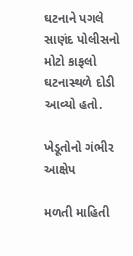ઘટનાને પગલે સાણંદ પોલીસનો મોટો કાફલો ઘટનાસ્થળે દોડી આવ્યો હતો.

ખેડૂતોનો ગંભીર આક્ષેપ

મળતી માહિતી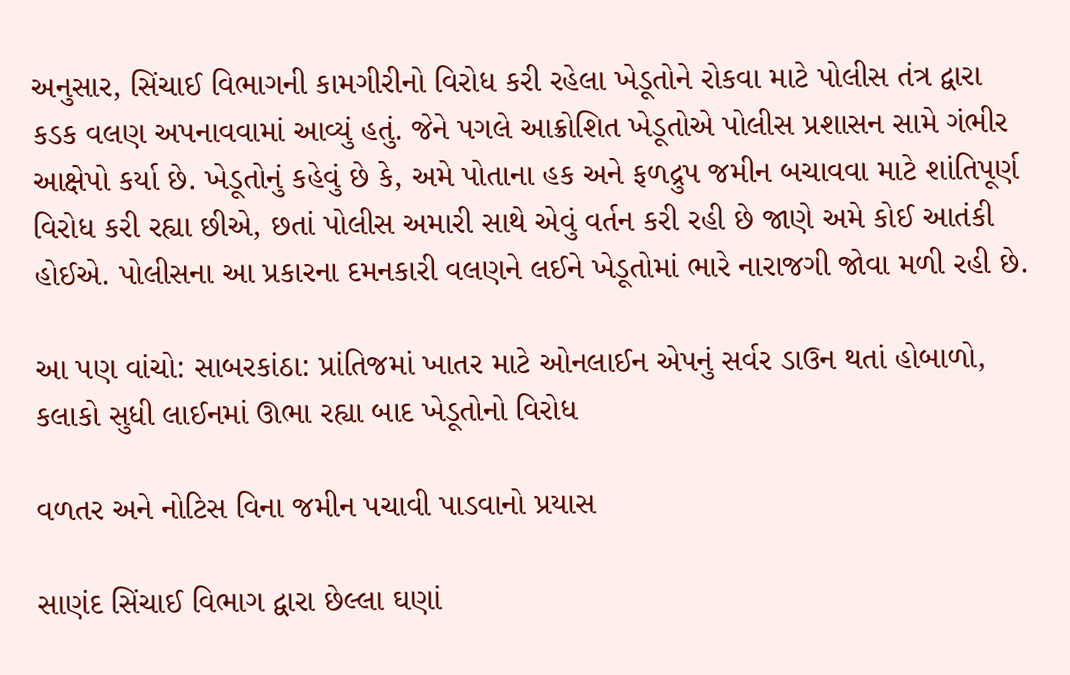અનુસાર, સિંચાઈ વિભાગની કામગીરીનો વિરોધ કરી રહેલા ખેડૂતોને રોકવા માટે પોલીસ તંત્ર દ્વારા કડક વલણ અપનાવવામાં આવ્યું હતું. જેને પગલે આક્રોશિત ખેડૂતોએ પોલીસ પ્રશાસન સામે ગંભીર આક્ષેપો કર્યા છે. ખેડૂતોનું કહેવું છે કે, અમે પોતાના હક અને ફળદ્રુપ જમીન બચાવવા માટે શાંતિપૂર્ણ વિરોધ કરી રહ્યા છીએ, છતાં પોલીસ અમારી સાથે એવું વર્તન કરી રહી છે જાણે અમે કોઈ આતંકી હોઈએ. પોલીસના આ પ્રકારના દમનકારી વલણને લઈને ખેડૂતોમાં ભારે નારાજગી જોવા મળી રહી છે.

આ પણ વાંચો: સાબરકાંઠા: પ્રાંતિજમાં ખાતર માટે ઓનલાઈન એપનું સર્વર ડાઉન થતાં હોબાળો, કલાકો સુધી લાઈનમાં ઊભા રહ્યા બાદ ખેડૂતોનો વિરોધ

વળતર અને નોટિસ વિના જમીન પચાવી પાડવાનો પ્રયાસ

સાણંદ સિંચાઈ વિભાગ દ્વારા છેલ્લા ઘણાં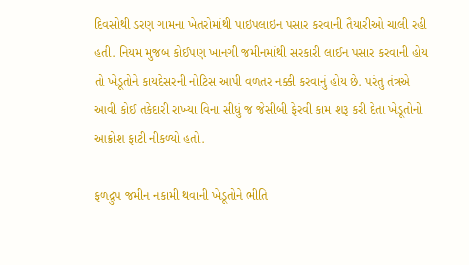દિવસોથી ડરણ ગામના ખેતરોમાંથી પાઇપલાઇન પસાર કરવાની તૈયારીઓ ચાલી રહી હતી. નિયમ મુજબ કોઈપણ ખાનગી જમીનમાંથી સરકારી લાઈન પસાર કરવાની હોય તો ખેડૂતોને કાયદેસરની નોટિસ આપી વળતર નક્કી કરવાનું હોય છે. પરંતુ તંત્રએ આવી કોઈ તકેદારી રાખ્યા વિના સીધું જ જેસીબી ફેરવી કામ શરૂ કરી દેતા ખેડૂતોનો આક્રોશ ફાટી નીકળ્યો હતો.

ફળદ્રુપ જમીન નકામી થવાની ખેડૂતોને ભીતિ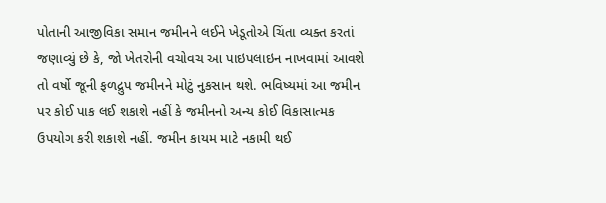પોતાની આજીવિકા સમાન જમીનને લઈને ખેડૂતોએ ચિંતા વ્યક્ત કરતાં જણાવ્યું છે કે, જો ખેતરોની વચોવચ આ પાઇપલાઇન નાખવામાં આવશે તો વર્ષો જૂની ફળદ્રુપ જમીનને મોટું નુકસાન થશે. ભવિષ્યમાં આ જમીન પર કોઈ પાક લઈ શકાશે નહીં કે જમીનનો અન્ય કોઈ વિકાસાત્મક ઉપયોગ કરી શકાશે નહીં. જમીન કાયમ માટે નકામી થઈ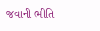જવાની ભીતિ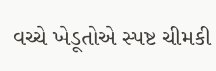વચ્ચે ખેડૂતોએ સ્પષ્ટ ચીમકી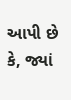આપી છે કે, જ્યાં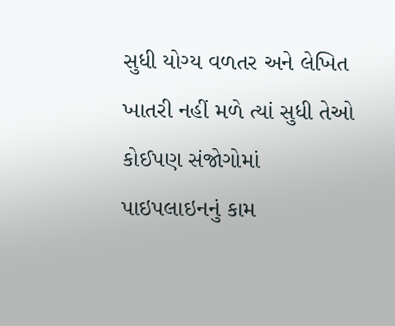સુધી યોગ્ય વળતર અને લેખિત ખાતરી નહીં મળે ત્યાં સુધી તેઓ કોઈપણ સંજોગોમાં પાઇપલાઇનનું કામ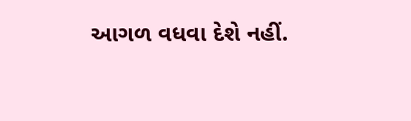આગળ વધવા દેશે નહીં.